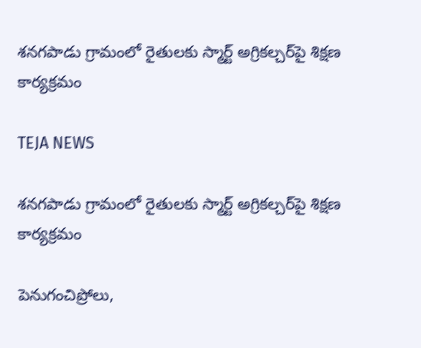శనగపాడు గ్రామంలో రైతులకు స్మార్ట్ అగ్రికల్చర్‌పై శిక్షణ కార్యక్రమం

TEJA NEWS

శనగపాడు గ్రామంలో రైతులకు స్మార్ట్ అగ్రికల్చర్‌పై శిక్షణ కార్యక్రమం

పెనుగంచిప్రోలు,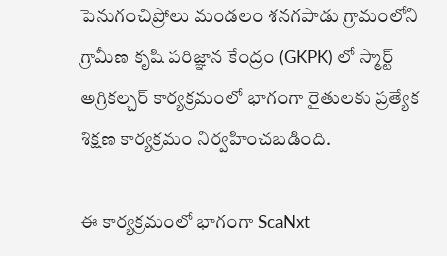పెనుగంచిప్రోలు మండలం శనగపాడు గ్రామంలోని గ్రామీణ కృషి పరిజ్ఞాన కేంద్రం (GKPK) లో స్మార్ట్ అగ్రికల్చర్ కార్యక్రమంలో భాగంగా రైతులకు ప్రత్యేక శిక్షణ కార్యక్రమం నిర్వహించబడింది.

ఈ కార్యక్రమంలో భాగంగా ScaNxt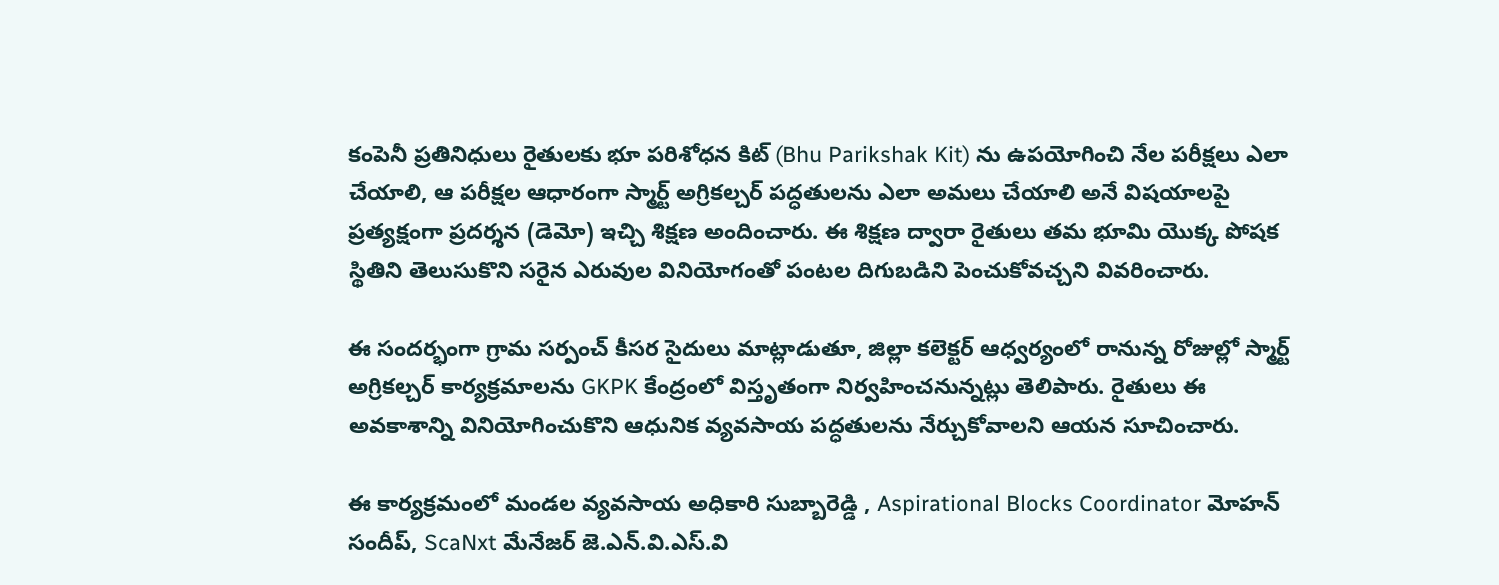కంపెనీ ప్రతినిధులు రైతులకు భూ పరిశోధన కిట్ (Bhu Parikshak Kit) ను ఉపయోగించి నేల పరీక్షలు ఎలా చేయాలి, ఆ పరీక్షల ఆధారంగా స్మార్ట్ అగ్రికల్చర్ పద్ధతులను ఎలా అమలు చేయాలి అనే విషయాలపై ప్రత్యక్షంగా ప్రదర్శన (డెమో) ఇచ్చి శిక్షణ అందించారు. ఈ శిక్షణ ద్వారా రైతులు తమ భూమి యొక్క పోషక స్థితిని తెలుసుకొని సరైన ఎరువుల వినియోగంతో పంటల దిగుబడిని పెంచుకోవచ్చని వివరించారు.

ఈ సందర్భంగా గ్రామ సర్పంచ్ కీసర సైదులు మాట్లాడుతూ, జిల్లా కలెక్టర్ ఆధ్వర్యంలో రానున్న రోజుల్లో స్మార్ట్ అగ్రికల్చర్ కార్యక్రమాలను GKPK కేంద్రంలో విస్తృతంగా నిర్వహించనున్నట్లు తెలిపారు. రైతులు ఈ అవకాశాన్ని వినియోగించుకొని ఆధునిక వ్యవసాయ పద్ధతులను నేర్చుకోవాలని ఆయన సూచించారు.

ఈ కార్యక్రమంలో మండల వ్యవసాయ అధికారి సుబ్బారెడ్డి , Aspirational Blocks Coordinator మోహన్ సందీప్, ScaNxt మేనేజర్ జె.ఎన్.వి.ఎస్.వి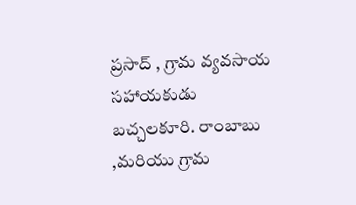ప్రసాద్ , గ్రామ వ్యవసాయ సహాయకుడు బచ్చలకూరి. రాంబాబు ,మరియు గ్రామ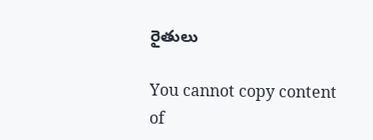రైతులు

You cannot copy content of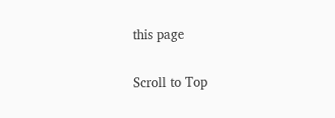this page

Scroll to Top